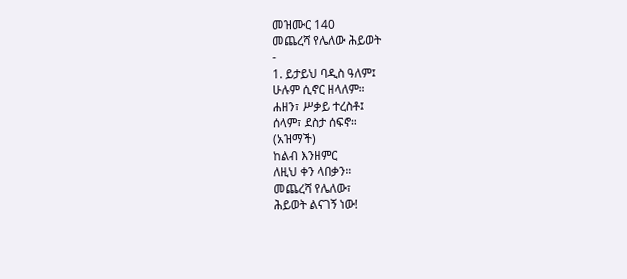መዝሙር 140
መጨረሻ የሌለው ሕይወት
-
1. ይታይህ ባዲስ ዓለም፤
ሁሉም ሲኖር ዘላለም።
ሐዘን፣ ሥቃይ ተረስቶ፤
ሰላም፣ ደስታ ሰፍኖ።
(አዝማች)
ከልብ እንዘምር
ለዚህ ቀን ላበቃን።
መጨረሻ የሌለው፣
ሕይወት ልናገኝ ነው!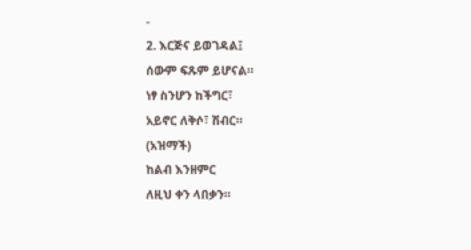-
2. እርጅና ይወገዳል፤
ሰውም ፍጹም ይሆናል።
ነፃ ስንሆን ከችግር፣
አይኖር ለቅሶ፣ ሽብር።
(አዝማች)
ከልብ እንዘምር
ለዚህ ቀን ላበቃን።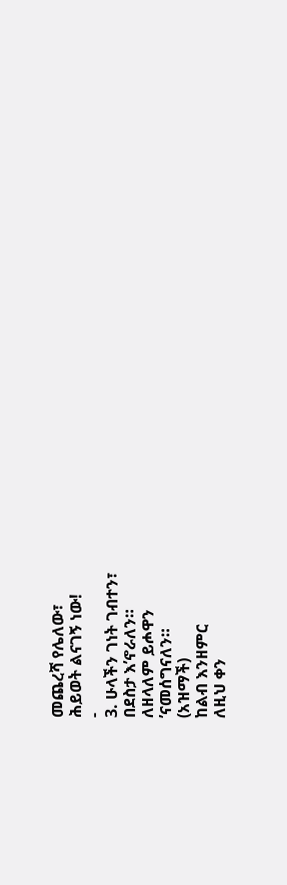መጨረሻ የሌለው፣
ሕይወት ልናገኝ ነው!
-
3. ሁላችን ገነት ገብተን፣
በደስታ እ’ኖራለን።
ለዘላለም ይሖዋን
’ናመሰግናለን።
(አዝማች)
ከልብ እንዘምር
ለዚህ ቀን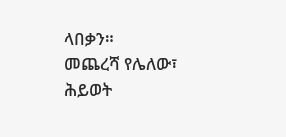ላበቃን።
መጨረሻ የሌለው፣
ሕይወት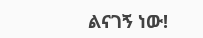ልናገኝ ነው!